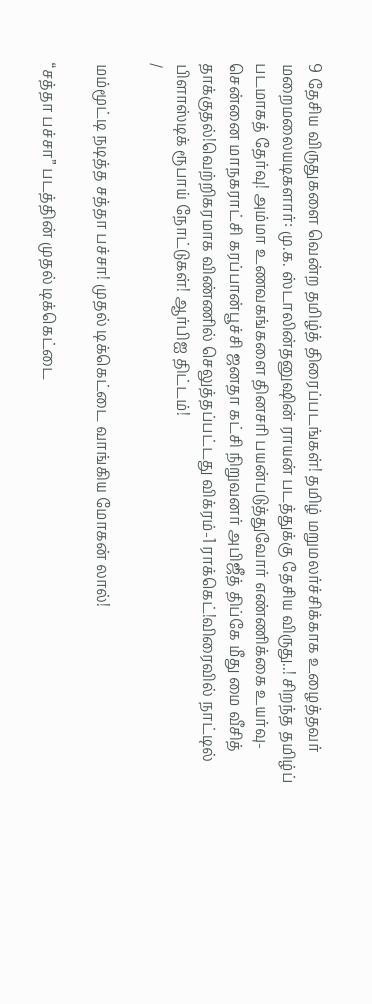9 தேசிய விருதுகளை வென்ற தமிழ்த் திரைப்படங்கள்! தமிழ் மறுமலர்ச்சிக்காக உழைத்தவர் மறைமலையடிகளார்: மு.க. ஸ்டாலின்தனுஷின் ராயன் படத்துக்கு தேசிய விருது..! சிறந்த தமிழ்ப் படமாகத் தேர்வு! அம்மா உணவகங்களை தினசரி பயன்படுத்துவோர் எண்ணிக்கை உயர்வு- சென்னை மாநகராட்சி கரப்பான்பூச்சி ஜனதா கட்சி நிறுவனர் அபிஜீத் திப்கே மீது மை வீசித் தாக்குதல்!வெற்றிகரமாக விண்ணில் செலுத்தப்பட்டது விக்ரம்-1 ராக்கெட்!விரைவில் நாட்டில் பிளாஸ்டிக் ரூபாய் நோட்டுகள்! ஆர்பிஐ திட்டம்!
/

மம்மூட்டி நடித்த சத்தா பச்சா! முதல் டிக்கெட்டை வாங்கிய மோகன் லால்!

“சத்தா பச்சா” படத்தின் முதல் டிக்கெட்டை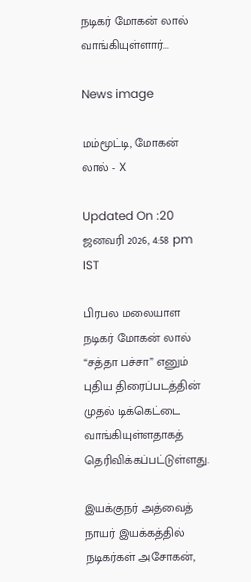நடிகர் மோகன் லால் வாங்கியுள்ளார்...

News image

மம்மூட்டி, மோகன் லால் - X

Updated On :20 ஜனவரி 2026, 4:58 pm IST

பிரபல மலையாள நடிகர் மோகன் லால் “சத்தா பச்சா” எனும் புதிய திரைப்படத்தின் முதல் டிக்கெட்டை வாங்கியுள்ளதாகத் தெரிவிக்கப்பட்டுள்ளது.

இயக்குநர் அத்வைத் நாயர் இயக்கத்தில் நடிகர்கள் அசோகன்,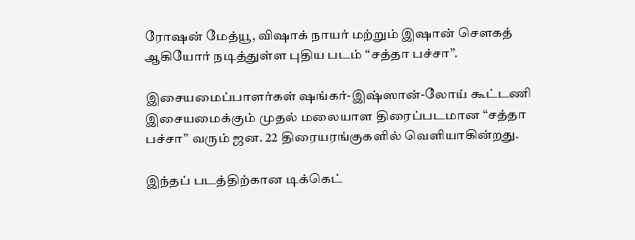ரோஷன் மேத்யூ, விஷாக் நாயர் மற்றும் இஷான் சௌகத் ஆகியோர் நடித்துள்ள புதிய படம் “சத்தா பச்சா”.

இசையமைப்பாளர்கள் ஷங்கர்-இஷ்ஸான்-லோய் கூட்டணி இசையமைக்கும் முதல் மலையாள திரைப்படமான “சத்தா பச்சா” வரும் ஜன. 22 திரையரங்குகளில் வெளியாகின்றது.

இந்தப் படத்திற்கான டிக்கெட்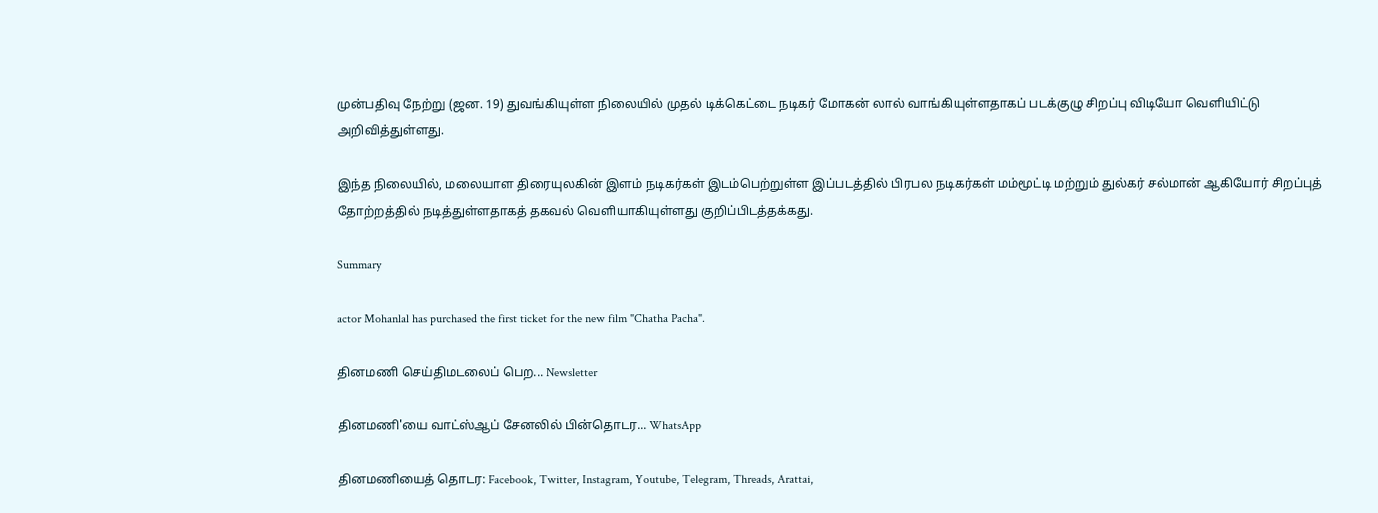முன்பதிவு நேற்று (ஜன. 19) துவங்கியுள்ள நிலையில் முதல் டிக்கெட்டை நடிகர் மோகன் லால் வாங்கியுள்ளதாகப் படக்குழு சிறப்பு விடியோ வெளியிட்டு அறிவித்துள்ளது.

இந்த நிலையில், மலையாள திரையுலகின் இளம் நடிகர்கள் இடம்பெற்றுள்ள இப்படத்தில் பிரபல நடிகர்கள் மம்மூட்டி மற்றும் துல்கர் சல்மான் ஆகியோர் சிறப்புத் தோற்றத்தில் நடித்துள்ளதாகத் தகவல் வெளியாகியுள்ளது குறிப்பிடத்தக்கது.

Summary

actor Mohanlal has purchased the first ticket for the new film "Chatha Pacha".

தினமணி செய்திமடலைப் பெற... Newsletter

தினமணி'யை வாட்ஸ்ஆப் சேனலில் பின்தொடர... WhatsApp

தினமணியைத் தொடர: Facebook, Twitter, Instagram, Youtube, Telegram, Threads, Arattai,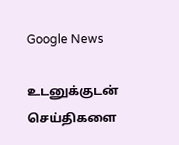Google News

உடனுக்குடன் செய்திகளை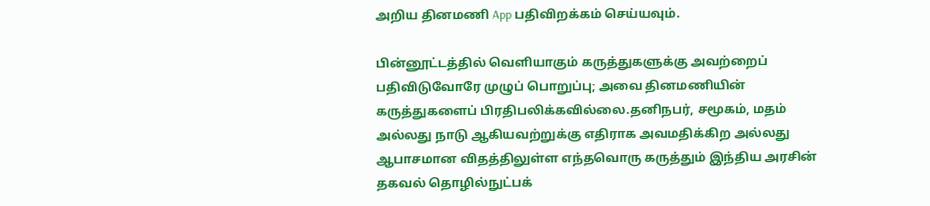அறிய தினமணி App பதிவிறக்கம் செய்யவும்.

பின்னூட்டத்தில் வெளியாகும் கருத்துகளுக்கு அவற்றைப் பதிவிடுவோரே முழுப் பொறுப்பு; அவை தினமணியின் கருத்துகளைப் பிரதிபலிக்கவில்லை.தனிநபர், சமூகம், மதம் அல்லது நாடு ஆகியவற்றுக்கு எதிராக அவமதிக்கிற அல்லது ஆபாசமான விதத்திலுள்ள எந்தவொரு கருத்தும் இந்திய அரசின் தகவல் தொழில்நுட்பக்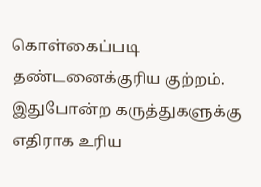கொள்கைப்படி தண்டனைக்குரிய குற்றம். இதுபோன்ற கருத்துகளுக்கு எதிராக உரிய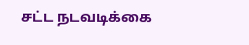சட்ட நடவடிக்கை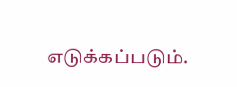எடுக்கப்படும்.